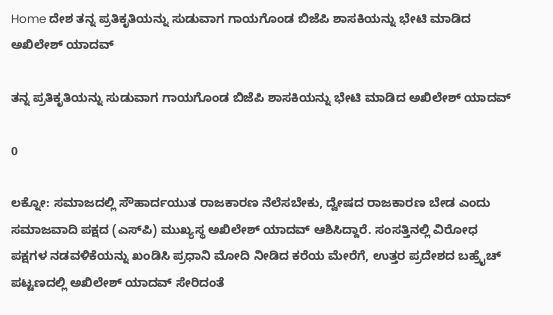Home ದೇಶ ತನ್ನ ಪ್ರತಿಕೃತಿಯನ್ನು ಸುಡುವಾಗ ಗಾಯಗೊಂಡ ಬಿಜೆಪಿ ಶಾಸಕಿಯನ್ನು ಭೇಟಿ ಮಾಡಿದ ಅಖಿಲೇಶ್ ಯಾದವ್

ತನ್ನ ಪ್ರತಿಕೃತಿಯನ್ನು ಸುಡುವಾಗ ಗಾಯಗೊಂಡ ಬಿಜೆಪಿ ಶಾಸಕಿಯನ್ನು ಭೇಟಿ ಮಾಡಿದ ಅಖಿಲೇಶ್ ಯಾದವ್

0

ಲಕ್ನೋ: ಸಮಾಜದಲ್ಲಿ ಸೌಹಾರ್ದಯುತ ರಾಜಕಾರಣ ನೆಲೆಸಬೇಕು, ದ್ವೇಷದ ರಾಜಕಾರಣ ಬೇಡ ಎಂದು ಸಮಾಜವಾದಿ ಪಕ್ಷದ (ಎಸ್‌ಪಿ) ಮುಖ್ಯಸ್ಥ ಅಖಿಲೇಶ್ ಯಾದವ್ ಆಶಿಸಿದ್ದಾರೆ. ಸಂಸತ್ತಿನಲ್ಲಿ ವಿರೋಧ ಪಕ್ಷಗಳ ನಡವಳಿಕೆಯನ್ನು ಖಂಡಿಸಿ ಪ್ರಧಾನಿ ಮೋದಿ ನೀಡಿದ ಕರೆಯ ಮೇರೆಗೆ, ಉತ್ತರ ಪ್ರದೇಶದ ಬಹ್ರೈಚ್ ಪಟ್ಟಣದಲ್ಲಿ ಅಖಿಲೇಶ್ ಯಾದವ್ ಸೇರಿದಂತೆ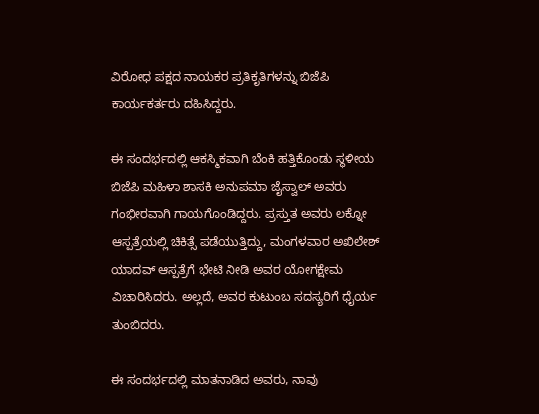ವಿರೋಧ ಪಕ್ಷದ ನಾಯಕರ ಪ್ರತಿಕೃತಿಗಳನ್ನು ಬಿಜೆಪಿ ಕಾರ್ಯಕರ್ತರು ದಹಿಸಿದ್ದರು.

ಈ ಸಂದರ್ಭದಲ್ಲಿ ಆಕಸ್ಮಿಕವಾಗಿ ಬೆಂಕಿ ಹತ್ತಿಕೊಂಡು ಸ್ಥಳೀಯ ಬಿಜೆಪಿ ಮಹಿಳಾ ಶಾಸಕಿ ಅನುಪಮಾ ಜೈಸ್ವಾಲ್ ಅವರು ಗಂಭೀರವಾಗಿ ಗಾಯಗೊಂಡಿದ್ದರು. ಪ್ರಸ್ತುತ ಅವರು ಲಕ್ನೋ ಆಸ್ಪತ್ರೆಯಲ್ಲಿ ಚಿಕಿತ್ಸೆ ಪಡೆಯುತ್ತಿದ್ದು, ಮಂಗಳವಾರ ಅಖಿಲೇಶ್ ಯಾದವ್ ಆಸ್ಪತ್ರೆಗೆ ಭೇಟಿ ನೀಡಿ ಅವರ ಯೋಗಕ್ಷೇಮ ವಿಚಾರಿಸಿದರು. ಅಲ್ಲದೆ, ಅವರ ಕುಟುಂಬ ಸದಸ್ಯರಿಗೆ ಧೈರ್ಯ ತುಂಬಿದರು.

ಈ ಸಂದರ್ಭದಲ್ಲಿ ಮಾತನಾಡಿದ ಅವರು, ನಾವು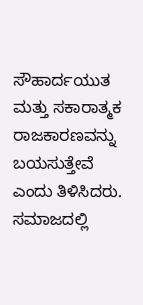ಸೌಹಾರ್ದಯುತ ಮತ್ತು ಸಕಾರಾತ್ಮಕ ರಾಜಕಾರಣವನ್ನು ಬಯಸುತ್ತೇವೆ ಎಂದು ತಿಳಿಸಿದರು. ಸಮಾಜದಲ್ಲಿ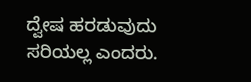ದ್ವೇಷ ಹರಡುವುದು ಸರಿಯಲ್ಲ ಎಂದರು.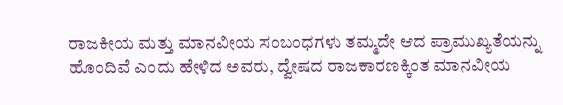ರಾಜಕೀಯ ಮತ್ತು ಮಾನವೀಯ ಸಂಬಂಧಗಳು ತಮ್ಮದೇ ಆದ ಪ್ರಾಮುಖ್ಯತೆಯನ್ನು ಹೊಂದಿವೆ ಎಂದು ಹೇಳಿದ ಅವರು, ದ್ವೇಷದ ರಾಜಕಾರಣಕ್ಕಿಂತ ಮಾನವೀಯ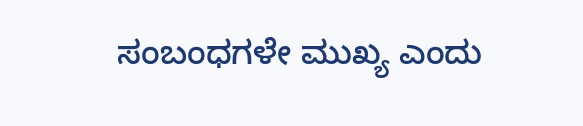ಸಂಬಂಧಗಳೇ ಮುಖ್ಯ ಎಂದು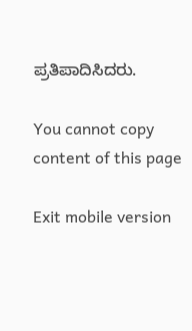ಪ್ರತಿಪಾದಿಸಿದರು.

You cannot copy content of this page

Exit mobile version